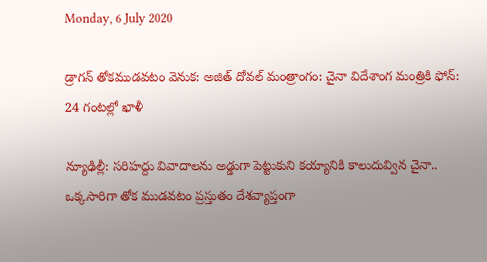Monday, 6 July 2020

డ్రాగన్ తోకముడవటం వెనుక: అజిత్ దోవల్ మంత్రాంగం: చైనా విదేశాంగ మంత్రికి ఫోన్: 24 గంటల్లో ఖాళీ

న్యూఢిల్లీ: సరిహద్దు వివాదాలను అడ్డుగా పెట్టుకుని కయ్యానికి కాలుదువ్విన చైనా.. ఒక్కసారిగా తోక ముడవటం ప్రస్తుతం దేశవ్యాప్తంగా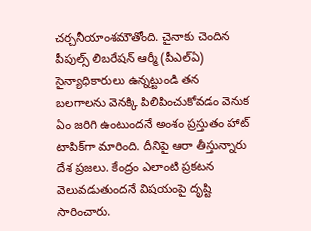చర్చనీయాంశమౌతోంది. చైనాకు చెందిన పీపుల్స్ లిబరేషన్ ఆర్మీ (పీఎల్ఏ) సైన్యాధికారులు ఉన్నట్టుండి తన బలగాలను వెనక్కి పిలిపించుకోవడం వెనుక ఏం జరిగి ఉంటుందనే అంశం ప్రస్తుతం హాట్ టాపిక్‌గా మారింది. దీనిపై ఆరా తీస్తున్నారు దేశ ప్రజలు. కేంద్రం ఎలాంటి ప్రకటన వెలువడుతుందనే విషయంపై దృష్టి సారించారు.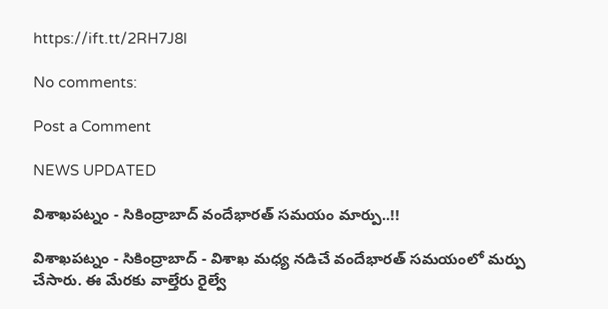https://ift.tt/2RH7J8l

No comments:

Post a Comment

NEWS UPDATED

విశాఖపట్నం - సికింద్రాబాద్ వందేభారత్ సమయం మార్పు..!!

విశాఖపట్నం - సికింద్రాబాద్ - విశాఖ మధ్య నడిచే వందేభారత్ సమయంలో మర్పు చేసారు. ఈ మేరకు వాల్తేరు రైల్వే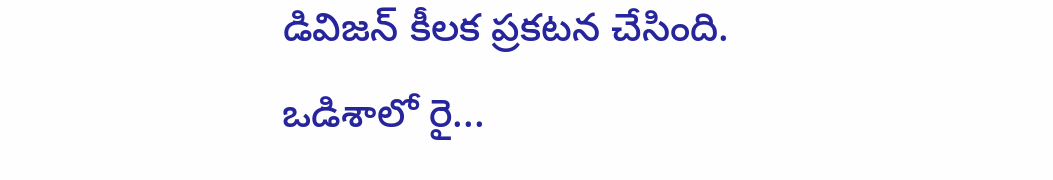డివిజన్ కీలక ప్రకటన చేసింది. ఒడిశాలో రై...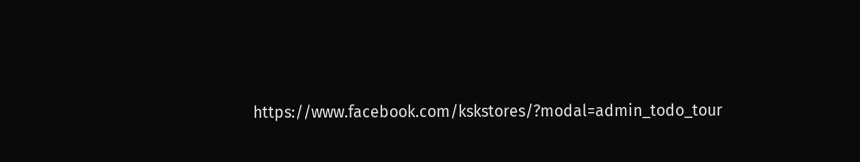https://www.facebook.com/kskstores/?modal=admin_todo_tour